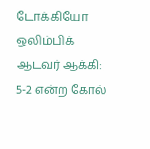டோக்கியோ ஒலிம்பிக் ஆடவர் ஆக்கி: 5-2 என்ற கோல்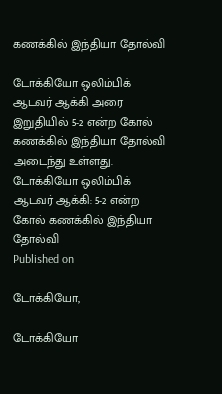கணக்கில் இந்தியா தோல்வி

டோக்கியோ ஒலிம்பிக் ஆடவர் ஆக்கி அரை இறுதியில் 5-2 என்ற கோல் கணக்கில் இந்தியா தோல்வி அடைந்து உள்ளது.
டோக்கியோ ஒலிம்பிக் ஆடவர் ஆக்கி: 5-2 என்ற கோல் கணக்கில் இந்தியா தோல்வி
Published on

டோக்கியோ,

டோக்கியோ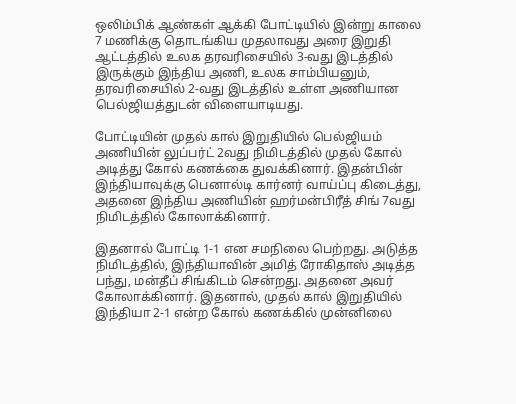ஒலிம்பிக் ஆண்கள் ஆக்கி போட்டியில் இன்று காலை 7 மணிக்கு தொடங்கிய முதலாவது அரை இறுதி ஆட்டத்தில் உலக தரவரிசையில் 3-வது இடத்தில் இருக்கும் இந்திய அணி, உலக சாம்பியனும், தரவரிசையில் 2-வது இடத்தில் உள்ள அணியான பெல்ஜியத்துடன் விளையாடியது.

போட்டியின் முதல் கால் இறுதியில் பெல்ஜியம் அணியின் லுப்பர்ட் 2வது நிமிடத்தில் முதல் கோல் அடித்து கோல் கணக்கை துவக்கினார். இதன்பின் இந்தியாவுக்கு பெனால்டி கார்னர் வாய்ப்பு கிடைத்து, அதனை இந்திய அணியின் ஹர்மன்பிரீத் சிங் 7வது நிமிடத்தில் கோலாக்கினார்.

இதனால் போட்டி 1-1 என சமநிலை பெற்றது. அடுத்த நிமிடத்தில், இந்தியாவின் அமித் ரோகிதாஸ் அடித்த பந்து, மன்தீப் சிங்கிடம் சென்றது. அதனை அவர் கோலாக்கினார். இதனால், முதல் கால் இறுதியில் இந்தியா 2-1 என்ற கோல் கணக்கில் முன்னிலை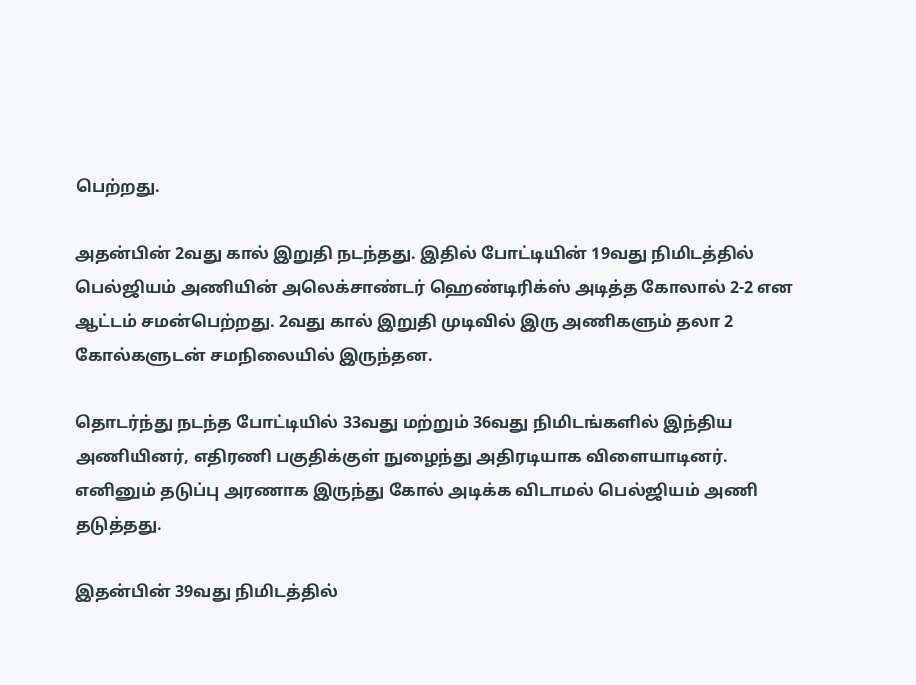பெற்றது.

அதன்பின் 2வது கால் இறுதி நடந்தது. இதில் போட்டியின் 19வது நிமிடத்தில் பெல்ஜியம் அணியின் அலெக்சாண்டர் ஹெண்டிரிக்ஸ் அடித்த கோலால் 2-2 என ஆட்டம் சமன்பெற்றது. 2வது கால் இறுதி முடிவில் இரு அணிகளும் தலா 2 கோல்களுடன் சமநிலையில் இருந்தன.

தொடர்ந்து நடந்த போட்டியில் 33வது மற்றும் 36வது நிமிடங்களில் இந்திய அணியினர், எதிரணி பகுதிக்குள் நுழைந்து அதிரடியாக விளையாடினர். எனினும் தடுப்பு அரணாக இருந்து கோல் அடிக்க விடாமல் பெல்ஜியம் அணி தடுத்தது.

இதன்பின் 39வது நிமிடத்தில்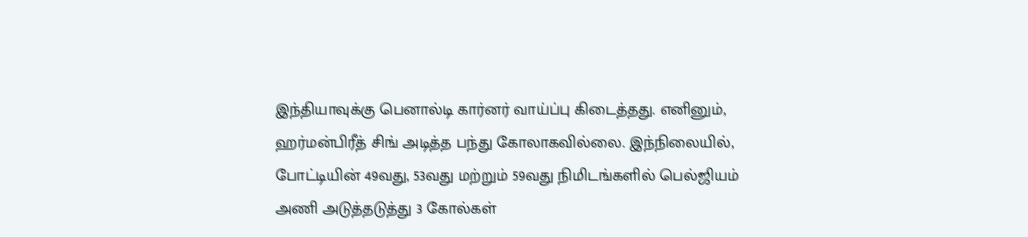இந்தியாவுக்கு பெனால்டி கார்னர் வாய்ப்பு கிடைத்தது. எனினும், ஹர்மன்பிரீத் சிங் அடித்த பந்து கோலாகவில்லை. இந்நிலையில், போட்டியின் 49வது, 53வது மற்றும் 59வது நிமிடங்களில் பெல்ஜியம் அணி அடுத்தடுத்து 3 கோல்கள்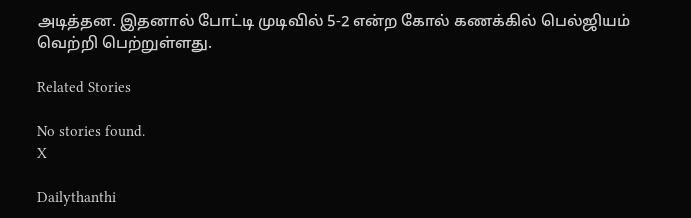அடித்தன. இதனால் போட்டி முடிவில் 5-2 என்ற கோல் கணக்கில் பெல்ஜியம் வெற்றி பெற்றுள்ளது.

Related Stories

No stories found.
X

Dailythanthi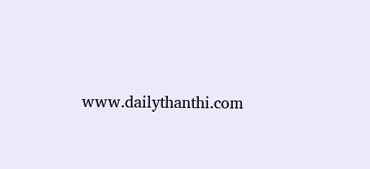www.dailythanthi.com